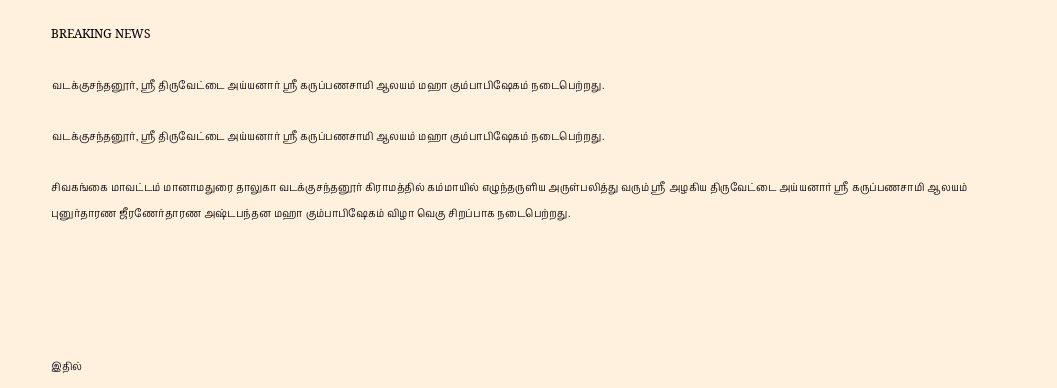BREAKING NEWS

வடக்குசந்தனூர், ஸ்ரீ திருவேட்டை அய்யனார் ஸ்ரீ கருப்பணசாமி ஆலயம் மஹா கும்பாபிஷேகம் நடைபெற்றது.

வடக்குசந்தனூர், ஸ்ரீ திருவேட்டை அய்யனார் ஸ்ரீ கருப்பணசாமி ஆலயம் மஹா கும்பாபிஷேகம் நடைபெற்றது.

சிவகங்கை மாவட்டம் மானாமதுரை தாலுகா வடக்குசந்தனூர் கிராமத்தில் கம்மாயில் எழுந்தருளிய அருள்பலித்து வரும் ஸ்ரீ அழகிய திருவேட்டை அய்யனார் ஸ்ரீ கருப்பணசாமி ஆலயம் புனுர்தாரண ஜீரணேர்தாரண அஷ்டபந்தன மஹா கும்பாபிஷேகம் விழா வெகு சிறப்பாக நடைபெற்றது.





இதில்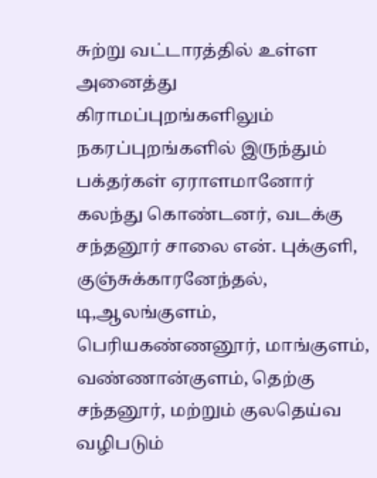சுற்று வட்டாரத்தில் உள்ள அனைத்து கிராமப்புறங்களிலும் நகரப்புறங்களில் இருந்தும் பக்தர்கள் ஏராளமானோர் கலந்து கொண்டனர், வடக்கு சந்தனூர் சாலை என். புக்குளி, குஞ்சுக்காரனேந்தல், டி,ஆலங்குளம், பெரியகண்ணனூர், மாங்குளம், வண்ணான்குளம், தெற்கு சந்தனூர், மற்றும் குலதெய்வ வழிபடும்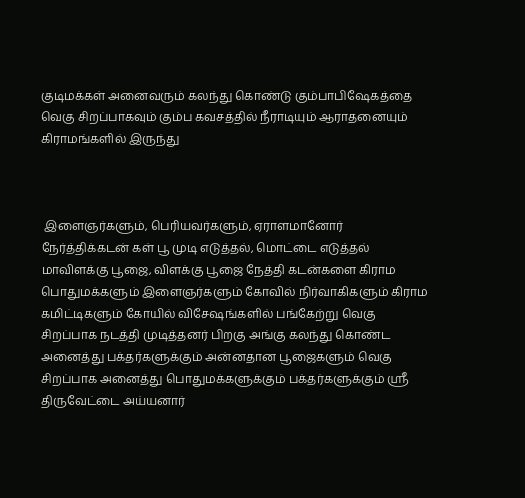குடிமக்கள் அனைவரும் கலந்து கொண்டு கும்பாபிஷேகத்தை வெகு சிறப்பாகவும் கும்ப கவசத்தில் நீராடியும் ஆராதனையும் கிராமங்களில் இருந்து



 இளைஞர்களும், பெரியவர்களும், ஏராளமானோர் நேர்த்திக்கடன் கள் பூ முடி எடுத்தல், மொட்டை எடுத்தல் மாவிளக்கு பூஜை, விளக்கு பூஜை நேத்தி கடன்களை கிராம பொதுமக்களும் இளைஞர்களும் கோவில் நிர்வாகிகளும் கிராம கமிட்டிகளும் கோயில் விசேஷங்களில் பங்கேற்று வெகு சிறப்பாக நடத்தி முடித்தனர் பிறகு அங்கு கலந்து கொண்ட அனைத்து பக்தர்களுக்கும் அன்னதான பூஜைகளும் வெகு சிறப்பாக அனைத்து பொதுமக்களுக்கும் பக்தர்களுக்கும் ஸ்ரீ திருவேட்டை அய்யனார்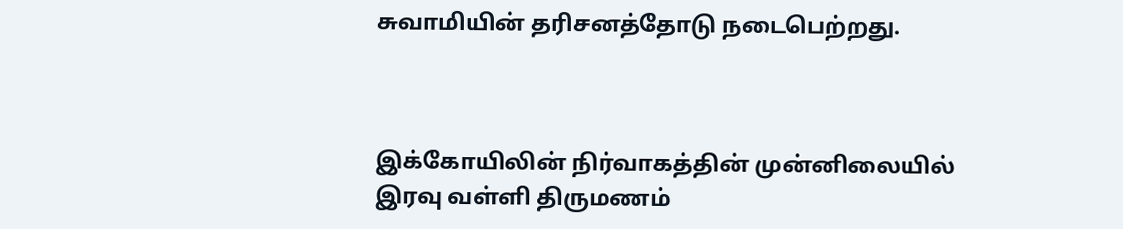சுவாமியின் தரிசனத்தோடு நடைபெற்றது.



இக்கோயிலின் நிர்வாகத்தின் முன்னிலையில் இரவு வள்ளி திருமணம்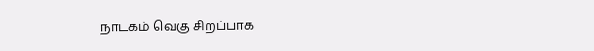நாடகம் வெகு சிறப்பாக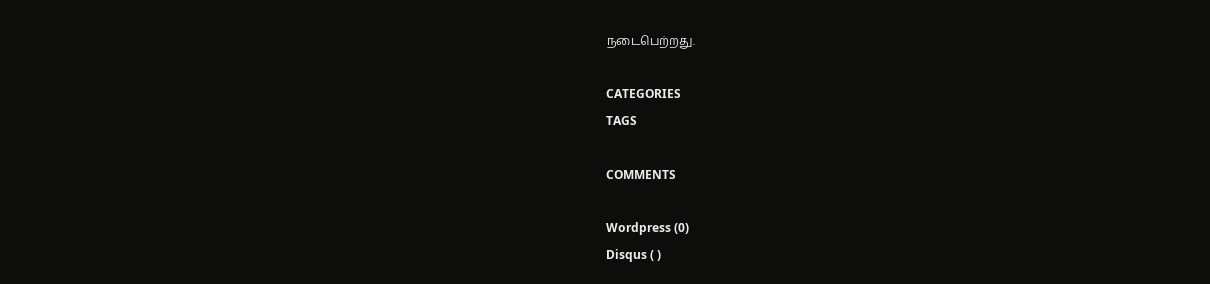நடைபெற்றது.

CATEGORIES
TAGS

COMMENTS

Wordpress (0)
Disqus ( )